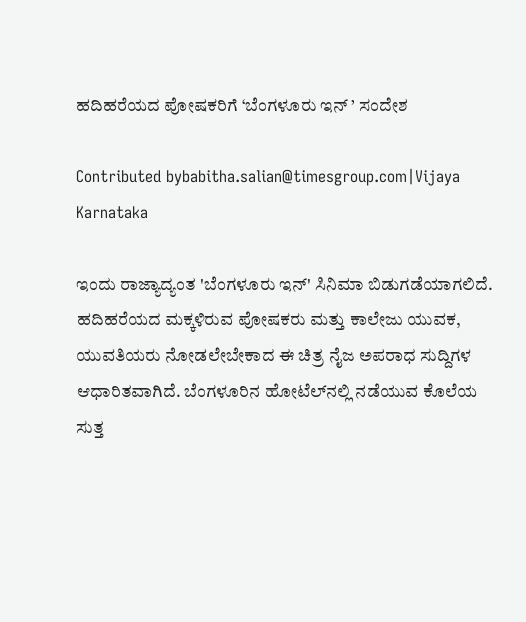ಹದಿಹರೆಯದ ಪೋಷಕರಿಗೆ ‘ಬೆಂಗಳೂರು ಇನ್ ’ ಸಂದೇಶ

Contributed bybabitha.salian@timesgroup.com|Vijaya Karnataka

ಇಂದು ರಾಜ್ಯಾದ್ಯಂತ 'ಬೆಂಗಳೂರು ಇನ್‌' ಸಿನಿಮಾ ಬಿಡುಗಡೆಯಾಗಲಿದೆ. ಹದಿಹರೆಯದ ಮಕ್ಕಳಿರುವ ಪೋಷಕರು ಮತ್ತು ಕಾಲೇಜು ಯುವಕ, ಯುವತಿಯರು ನೋಡಲೇಬೇಕಾದ ಈ ಚಿತ್ರ ನೈಜ ಅಪರಾಧ ಸುದ್ದಿಗಳ ಆಧಾರಿತವಾಗಿದೆ. ಬೆಂಗಳೂರಿನ ಹೋಟೆಲ್‌ನಲ್ಲಿ ನಡೆಯುವ ಕೊಲೆಯ ಸುತ್ತ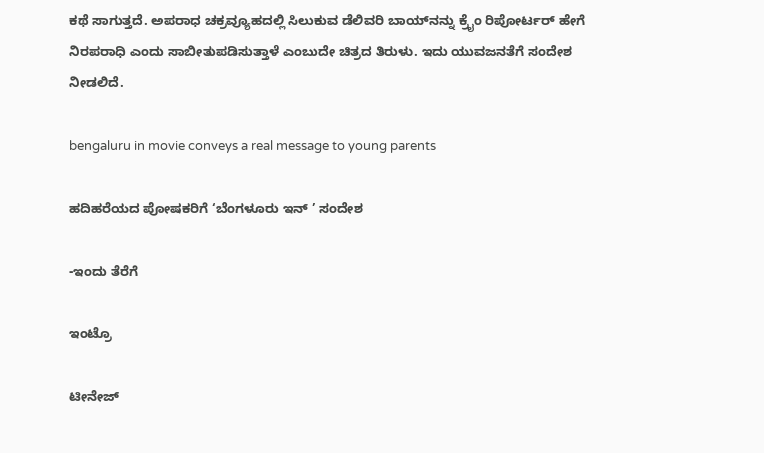ಕಥೆ ಸಾಗುತ್ತದೆ. ಅಪರಾಧ ಚಕ್ರವ್ಯೂಹದಲ್ಲಿ ಸಿಲುಕುವ ಡೆಲಿವರಿ ಬಾಯ್‌ನನ್ನು ಕ್ರೈಂ ರಿಪೋರ್ಟರ್‌ ಹೇಗೆ ನಿರಪರಾಧಿ ಎಂದು ಸಾಬೀತುಪಡಿಸುತ್ತಾಳೆ ಎಂಬುದೇ ಚಿತ್ರದ ತಿರುಳು. ಇದು ಯುವಜನತೆಗೆ ಸಂದೇಶ ನೀಡಲಿದೆ.

bengaluru in movie conveys a real message to young parents

ಹದಿಹರೆಯದ ಪೋಷಕರಿಗೆ ‘ಬೆಂಗಳೂರು ಇನ್ ’ ಸಂದೇಶ

-ಇಂದು ತೆರೆಗೆ

ಇಂಟ್ರೊ

ಟೀನೇಜ್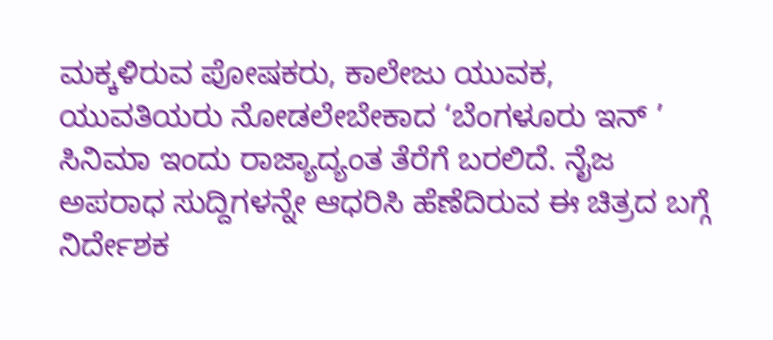ಮಕ್ಕಳಿರುವ ಪೋಷಕರು, ಕಾಲೇಜು ಯುವಕ, ಯುವತಿಯರು ನೋಡಲೇಬೇಕಾದ ‘ಬೆಂಗಳೂರು ಇನ್ ’ ಸಿನಿಮಾ ಇಂದು ರಾಜ್ಯಾದ್ಯಂತ ತೆರೆಗೆ ಬರಲಿದೆ. ನೈಜ ಅಪರಾಧ ಸುದ್ದಿಗಳನ್ನೇ ಆಧರಿಸಿ ಹೆಣೆದಿರುವ ಈ ಚಿತ್ರದ ಬಗ್ಗೆ ನಿರ್ದೇಶಕ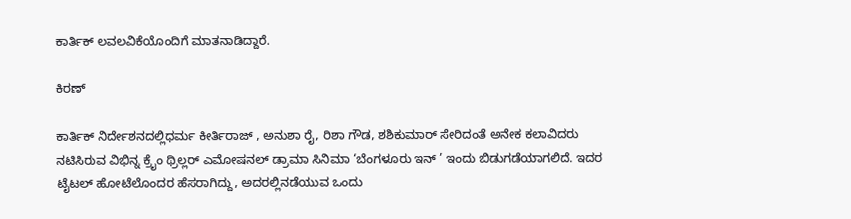ಕಾರ್ತಿಕ್ ಲವಲವಿಕೆಯೊಂದಿಗೆ ಮಾತನಾಡಿದ್ದಾರೆ.

ಕಿರಣ್

ಕಾರ್ತಿಕ್ ನಿರ್ದೇಶನದಲ್ಲಿಧರ್ಮ ಕೀರ್ತಿರಾಜ್ , ಅನುಶಾ ರೈ, ರಿಶಾ ಗೌಡ, ಶಶಿಕುಮಾರ್ ಸೇರಿದಂತೆ ಅನೇಕ ಕಲಾವಿದರು ನಟಿಸಿರುವ ವಿಭಿನ್ನ ಕ್ರೈಂ ಥ್ರಿಲ್ಲರ್ ಎಮೋಷನಲ್ ಡ್ರಾಮಾ ಸಿನಿಮಾ ‘ಬೆಂಗಳೂರು ಇನ್ ’ ಇಂದು ಬಿಡುಗಡೆಯಾಗಲಿದೆ. ಇದರ ಟೈಟಲ್ ಹೋಟೆಲೊಂದರ ಹೆಸರಾಗಿದ್ದು, ಅದರಲ್ಲಿನಡೆಯುವ ಒಂದು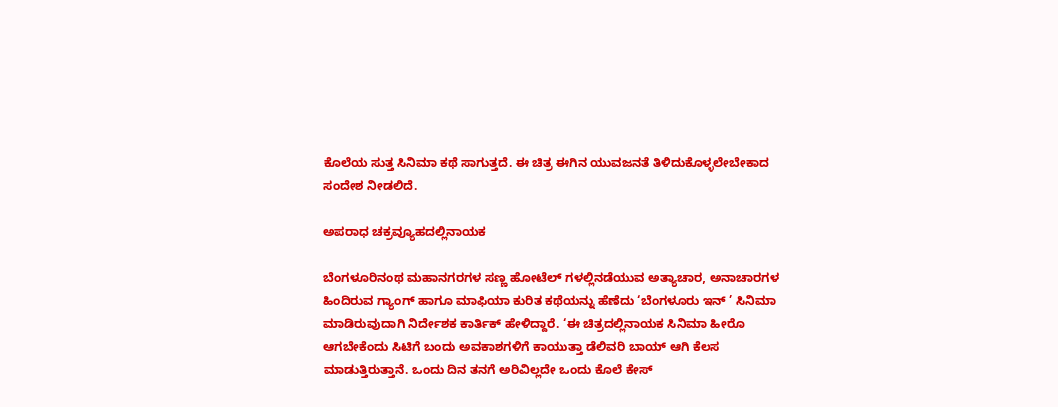ಕೊಲೆಯ ಸುತ್ತ ಸಿನಿಮಾ ಕಥೆ ಸಾಗುತ್ತದೆ. ಈ ಚಿತ್ರ ಈಗಿನ ಯುವಜನತೆ ತಿಳಿದುಕೊಳ್ಳಲೇಬೇಕಾದ ಸಂದೇಶ ನೀಡಲಿದೆ.

ಅಪರಾಧ ಚಕ್ರವ್ಯೂಹದಲ್ಲಿನಾಯಕ

ಬೆಂಗಳೂರಿನಂಥ ಮಹಾನಗರಗಳ ಸಣ್ಣ ಹೋಟೆಲ್ ಗಳಲ್ಲಿನಡೆಯುವ ಅತ್ಯಾಚಾರ, ಅನಾಚಾರಗಳ ಹಿಂದಿರುವ ಗ್ಯಾಂಗ್ ಹಾಗೂ ಮಾಫಿಯಾ ಕುರಿತ ಕಥೆಯನ್ನು ಹೆಣೆದು ‘ಬೆಂಗಳೂರು ಇನ್ ’ ಸಿನಿಮಾ ಮಾಡಿರುವುದಾಗಿ ನಿರ್ದೇಶಕ ಕಾರ್ತಿಕ್ ಹೇಳಿದ್ದಾರೆ. ‘ಈ ಚಿತ್ರದಲ್ಲಿನಾಯಕ ಸಿನಿಮಾ ಹೀರೊ ಆಗಬೇಕೆಂದು ಸಿಟಿಗೆ ಬಂದು ಅವಕಾಶಗಳಿಗೆ ಕಾಯುತ್ತಾ ಡೆಲಿವರಿ ಬಾಯ್ ಆಗಿ ಕೆಲಸ ಮಾಡುತ್ತಿರುತ್ತಾನೆ. ಒಂದು ದಿನ ತನಗೆ ಅರಿವಿಲ್ಲದೇ ಒಂದು ಕೊಲೆ ಕೇಸ್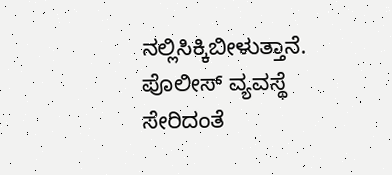ನಲ್ಲಿಸಿಕ್ಕಿಬೀಳುತ್ತಾನೆ. ಪೊಲೀಸ್ ವ್ಯವಸ್ಥೆ ಸೇರಿದಂತೆ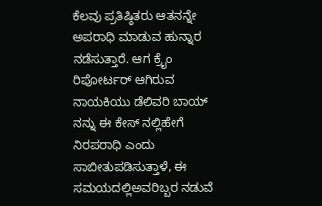ಕೆಲವು ಪ್ರತಿಷ್ಠಿತರು ಆತನನ್ನೇ ಅಪರಾಧಿ ಮಾಡುವ ಹುನ್ನಾರ ನಡೆಸುತ್ತಾರೆ. ಆಗ ಕ್ರೈಂ ರಿಪೋರ್ಟರ್ ಆಗಿರುವ ನಾಯಕಿಯು ಡೆಲಿವರಿ ಬಾಯ್ ನನ್ನು ಈ ಕೇಸ್ ನಲ್ಲಿಹೇಗೆ ನಿರಪರಾಧಿ ಎಂದು ಸಾಬೀತುಪಡಿಸುತ್ತಾಳೆ, ಈ ಸಮಯದಲ್ಲಿಅವರಿಬ್ಬರ ನಡುವೆ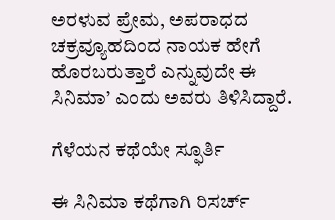ಅರಳುವ ಪ್ರೇಮ, ಅಪರಾಧದ ಚಕ್ರವ್ಯೂಹದಿಂದ ನಾಯಕ ಹೇಗೆ ಹೊರಬರುತ್ತಾರೆ ಎನ್ನುವುದೇ ಈ ಸಿನಿಮಾ’ ಎಂದು ಅವರು ತಿಳಿಸಿದ್ದಾರೆ.

ಗೆಳೆಯನ ಕಥೆಯೇ ಸ್ಫೂರ್ತಿ

ಈ ಸಿನಿಮಾ ಕಥೆಗಾಗಿ ರಿಸರ್ಚ್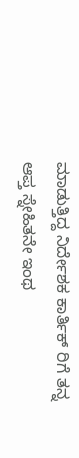ಮಾಡುತ್ತಿದ್ದ ನಿರ್ದೇಶಕ ಕಾರ್ತಿಕ್ ರಿಗೆ ತನ್ನ ಆಪ್ತ ಸ್ನೇಹಿತನೇ ಇಂಥ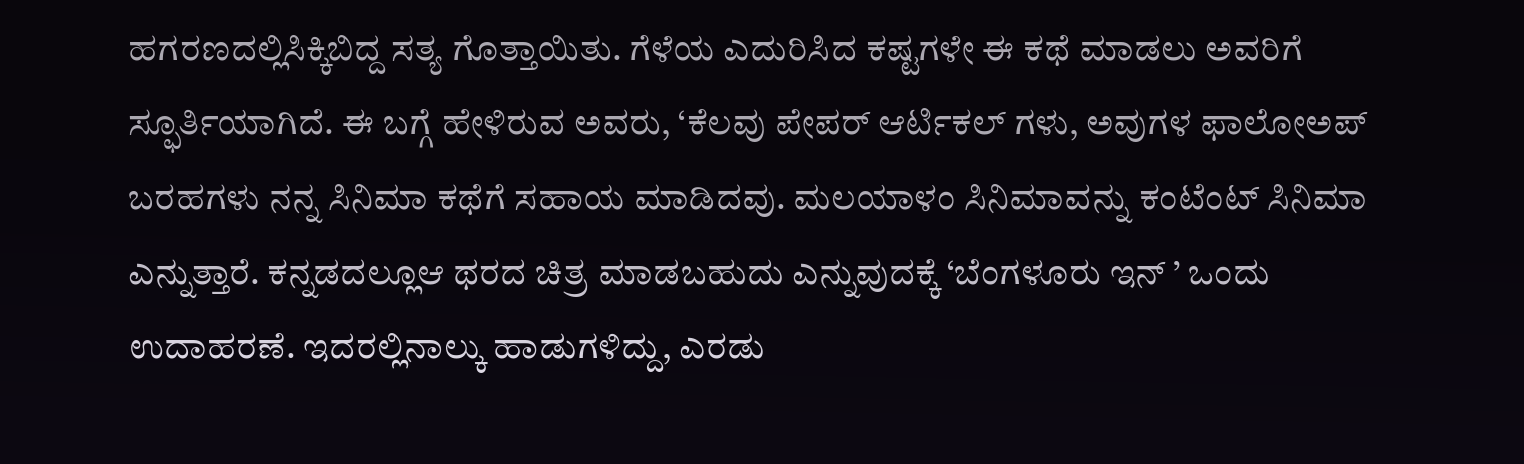ಹಗರಣದಲ್ಲಿಸಿಕ್ಕಿಬಿದ್ದ ಸತ್ಯ ಗೊತ್ತಾಯಿತು. ಗೆಳೆಯ ಎದುರಿಸಿದ ಕಷ್ಟಗಳೇ ಈ ಕಥೆ ಮಾಡಲು ಅವರಿಗೆ ಸ್ಫೂರ್ತಿಯಾಗಿದೆ. ಈ ಬಗ್ಗೆ ಹೇಳಿರುವ ಅವರು, ‘ಕೆಲವು ಪೇಪರ್ ಆರ್ಟಿಕಲ್ ಗಳು, ಅವುಗಳ ಫಾಲೋಅಪ್ ಬರಹಗಳು ನನ್ನ ಸಿನಿಮಾ ಕಥೆಗೆ ಸಹಾಯ ಮಾಡಿದವು. ಮಲಯಾಳಂ ಸಿನಿಮಾವನ್ನು ಕಂಟೆಂಟ್ ಸಿನಿಮಾ ಎನ್ನುತ್ತಾರೆ. ಕನ್ನಡದಲ್ಲೂಆ ಥರದ ಚಿತ್ರ ಮಾಡಬಹುದು ಎನ್ನುವುದಕ್ಕೆ ‘ಬೆಂಗಳೂರು ಇನ್ ’ ಒಂದು ಉದಾಹರಣೆ. ಇದರಲ್ಲಿನಾಲ್ಕು ಹಾಡುಗಳಿದ್ದು, ಎರಡು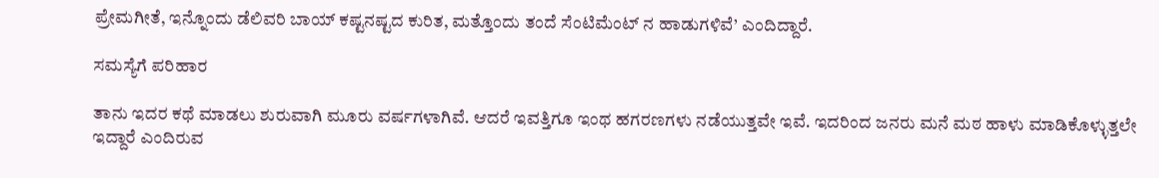ಪ್ರೇಮಗೀತೆ, ಇನ್ನೊಂದು ಡೆಲಿವರಿ ಬಾಯ್ ಕಷ್ಟನಷ್ಟದ ಕುರಿತ, ಮತ್ತೊಂದು ತಂದೆ ಸೆಂಟಿಮೆಂಟ್ ನ ಹಾಡುಗಳಿವೆ’ ಎಂದಿದ್ದಾರೆ.

ಸಮಸ್ಯೆಗೆ ಪರಿಹಾರ

ತಾನು ಇದರ ಕಥೆ ಮಾಡಲು ಶುರುವಾಗಿ ಮೂರು ವರ್ಷಗಳಾಗಿವೆ. ಆದರೆ ಇವತ್ತಿಗೂ ಇಂಥ ಹಗರಣಗಳು ನಡೆಯುತ್ತವೇ ಇವೆ. ಇದರಿಂದ ಜನರು ಮನೆ ಮಠ ಹಾಳು ಮಾಡಿಕೊಳ್ಳುತ್ತಲೇ ಇದ್ದಾರೆ ಎಂದಿರುವ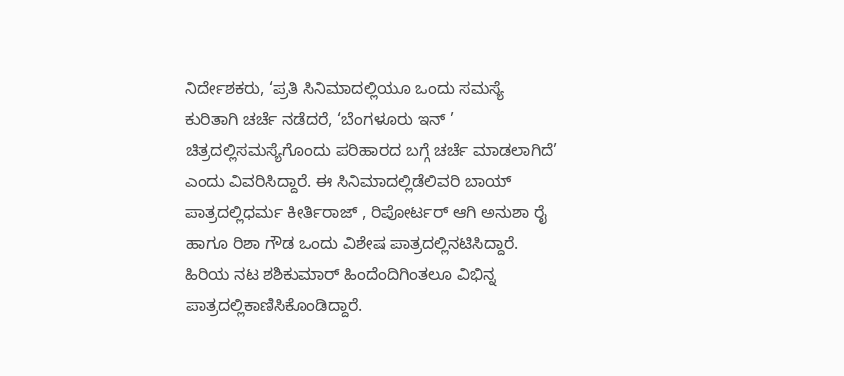ನಿರ್ದೇಶಕರು, ‘ಪ್ರತಿ ಸಿನಿಮಾದಲ್ಲಿಯೂ ಒಂದು ಸಮಸ್ಯೆ ಕುರಿತಾಗಿ ಚರ್ಚೆ ನಡೆದರೆ, ‘ಬೆಂಗಳೂರು ಇನ್ ’ ಚಿತ್ರದಲ್ಲಿಸಮಸ್ಯೆಗೊಂದು ಪರಿಹಾರದ ಬಗ್ಗೆ ಚರ್ಚೆ ಮಾಡಲಾಗಿದೆ’ ಎಂದು ವಿವರಿಸಿದ್ದಾರೆ. ಈ ಸಿನಿಮಾದಲ್ಲಿಡೆಲಿವರಿ ಬಾಯ್ ಪಾತ್ರದಲ್ಲಿಧರ್ಮ ಕೀರ್ತಿರಾಜ್ , ರಿಪೋರ್ಟರ್ ಆಗಿ ಅನುಶಾ ರೈ ಹಾಗೂ ರಿಶಾ ಗೌಡ ಒಂದು ವಿಶೇಷ ಪಾತ್ರದಲ್ಲಿನಟಿಸಿದ್ದಾರೆ. ಹಿರಿಯ ನಟ ಶಶಿಕುಮಾರ್ ಹಿಂದೆಂದಿಗಿಂತಲೂ ವಿಭಿನ್ನ ಪಾತ್ರದಲ್ಲಿಕಾಣಿಸಿಕೊಂಡಿದ್ದಾರೆ.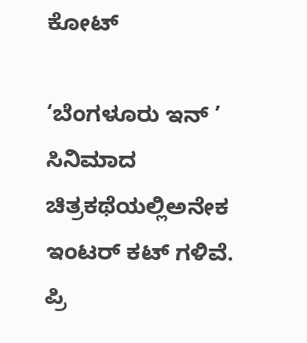ಕೋಟ್

‘ಬೆಂಗಳೂರು ಇನ್ ’ ಸಿನಿಮಾದ ಚಿತ್ರಕಥೆಯಲ್ಲಿಅನೇಕ ಇಂಟರ್ ಕಟ್ ಗಳಿವೆ. ಪ್ರಿ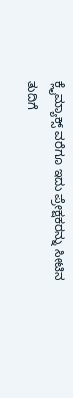ಕ್ಲೈಮ್ಯಾಕ್ಸ್ ವರೆಗೂ ಇದು ಪ್ರೇಕ್ಷಕರನ್ನು ಸೀಟಿನ ತುದಿಗೆ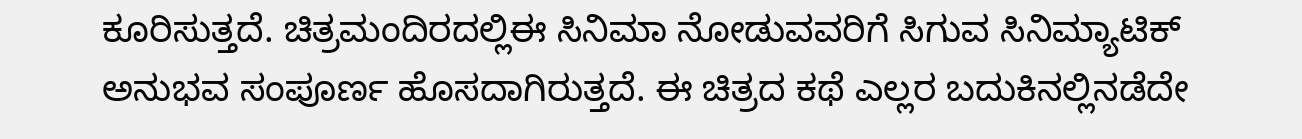ಕೂರಿಸುತ್ತದೆ. ಚಿತ್ರಮಂದಿರದಲ್ಲಿಈ ಸಿನಿಮಾ ನೋಡುವವರಿಗೆ ಸಿಗುವ ಸಿನಿಮ್ಯಾಟಿಕ್ ಅನುಭವ ಸಂಪೂರ್ಣ ಹೊಸದಾಗಿರುತ್ತದೆ. ಈ ಚಿತ್ರದ ಕಥೆ ಎಲ್ಲರ ಬದುಕಿನಲ್ಲಿನಡೆದೇ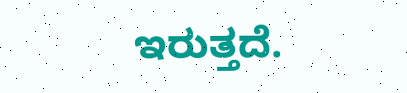ಇರುತ್ತದೆ.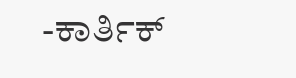-ಕಾರ್ತಿಕ್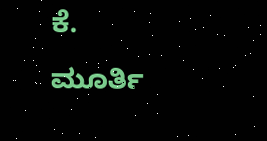ಕೆ. ಮೂರ್ತಿ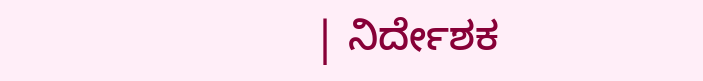| ನಿರ್ದೇಶಕ